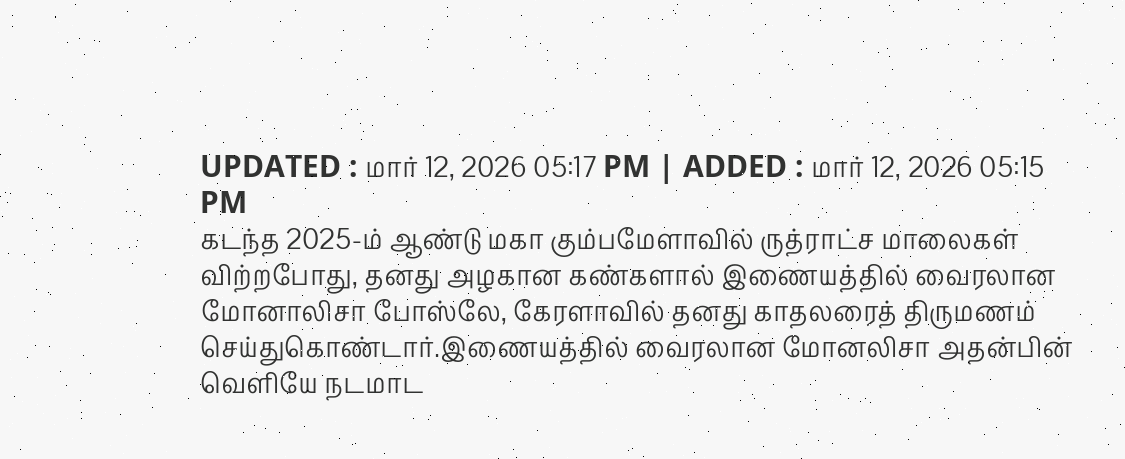UPDATED : மார் 12, 2026 05:17 PM | ADDED : மார் 12, 2026 05:15 PM
கடந்த 2025-ம் ஆண்டு மகா கும்பமேளாவில் ருத்ராட்ச மாலைகள் விற்றபோது, தனது அழகான கண்களால் இணையத்தில் வைரலான மோனாலிசா போஸ்லே, கேரளாவில் தனது காதலரைத் திருமணம் செய்துகொண்டார்.இணையத்தில் வைரலான மோனலிசா அதன்பின் வெளியே நடமாட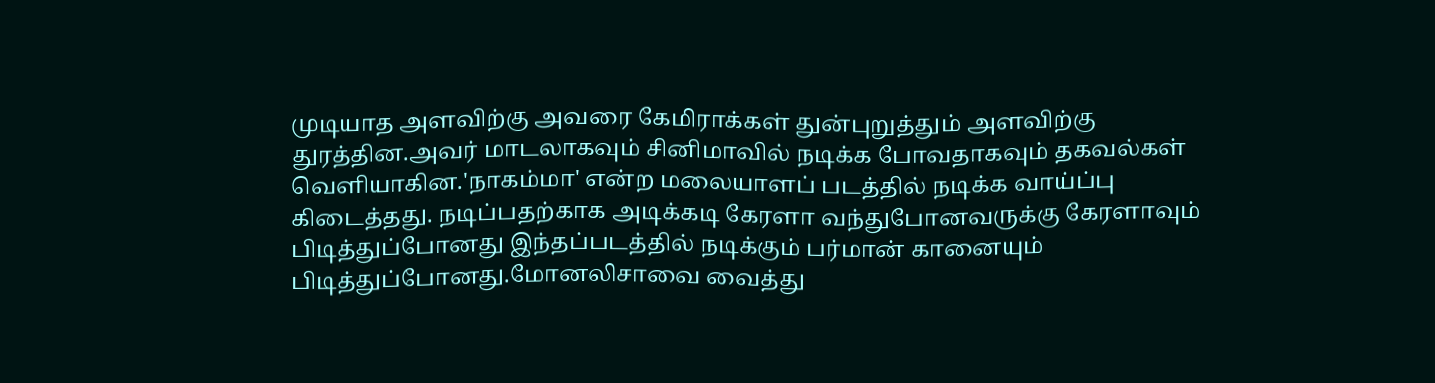முடியாத அளவிற்கு அவரை கேமிராக்கள் துன்புறுத்தும் அளவிற்கு துரத்தின.அவர் மாடலாகவும் சினிமாவில் நடிக்க போவதாகவும் தகவல்கள் வெளியாகின.'நாகம்மா' என்ற மலையாளப் படத்தில் நடிக்க வாய்ப்பு கிடைத்தது. நடிப்பதற்காக அடிக்கடி கேரளா வந்துபோனவருக்கு கேரளாவும் பிடித்துப்போனது இந்தப்படத்தில் நடிக்கும் பர்மான் கானையும் பிடித்துப்போனது.மோனலிசாவை வைத்து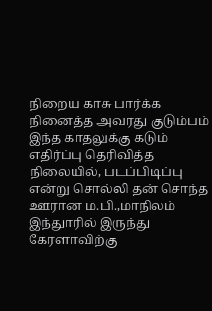நிறைய காசு பார்க்க நினைத்த அவரது குடும்பம் இந்த காதலுக்கு கடும் எதிர்ப்பு தெரிவித்த நிலையில், படப்பிடிப்பு என்று சொல்லி தன் சொந்த ஊரான ம.பி.,மாநிலம் இந்துாரில் இருந்து கேரளாவிற்கு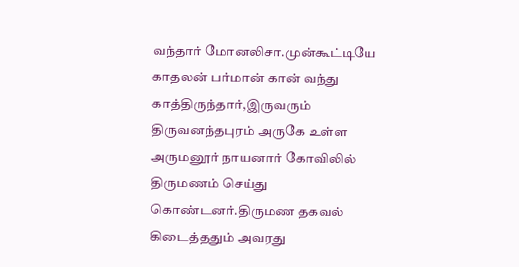வந்தார் மோனலிசா.முன்கூட்டியே காதலன் பர்மான் கான் வந்து காத்திருந்தார்,இருவரும் திருவனந்தபுரம் அருகே உள்ள அருமனூர் நாயனார் கோவிலில் திருமணம் செய்து கொண்டனர்.திருமண தகவல் கிடைத்ததும் அவரது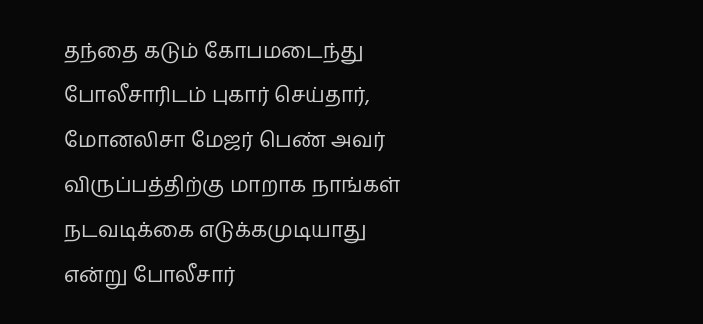தந்தை கடும் கோபமடைந்து போலீசாரிடம் புகார் செய்தார், மோனலிசா மேஜர் பெண் அவர் விருப்பத்திற்கு மாறாக நாங்கள் நடவடிக்கை எடுக்கமுடியாது என்று போலீசார்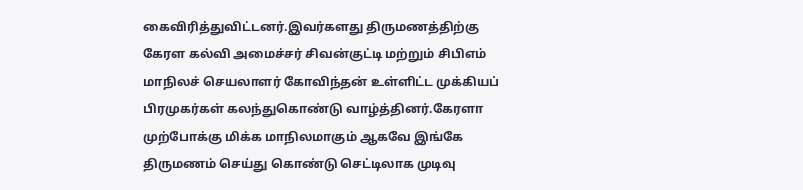கைவிரித்துவிட்டனர்.இவர்களது திருமணத்திற்கு கேரள கல்வி அமைச்சர் சிவன்குட்டி மற்றும் சிபிஎம் மாநிலச் செயலாளர் கோவிந்தன் உள்ளிட்ட முக்கியப் பிரமுகர்கள் கலந்துகொண்டு வாழ்த்தினர்.கேரளா முற்போக்கு மிக்க மாநிலமாகும் ஆகவே இங்கே திருமணம் செய்து கொண்டு செட்டிலாக முடிவு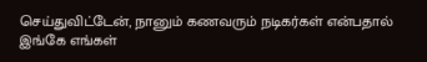செய்துவிட்டேன், நானும் கணவரும் நடிகர்கள் என்பதால் இங்கே எங்கள்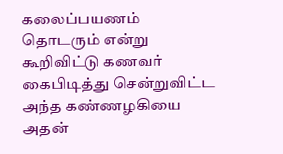கலைப்பயணம் தொடரும் என்று கூறிவிட்டு கணவர் கைபிடித்து சென்றுவிட்ட அந்த கண்ணழகியை அதன்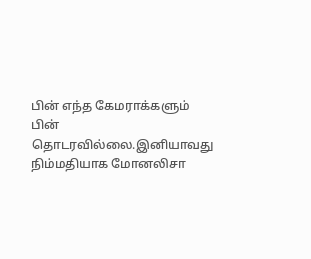பின் எந்த கேமராக்களும் பின் தொடரவில்லை.இனியாவது நிம்மதியாக மோனலிசா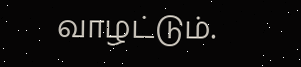வாழட்டும்.